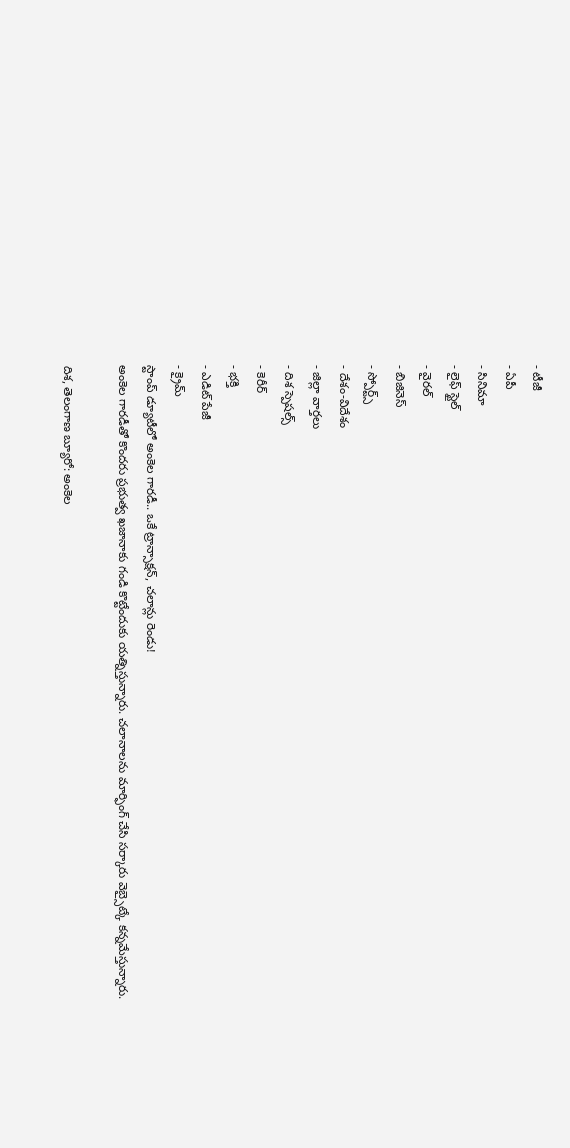- టీజీ
- ఏపీ
- సినిమా
- లైఫ్ స్టైల్
- వైరల్
- బిజినెస్
- స్పోర్ట్స్
- దేశం-విదేశం
- జిల్లా వార్తలు
- దిశ స్పెషల్స్
- కెరీర్
- భక్తి
- ఎడిట్ పేజీ
- క్రైమ్
స్టాంప్ డ్యూటీలో అంకెల గారడీ.. ఒకే ట్రాన్సాక్షన్, చలాన్లు రెండు!
అంకెల గారడీతో కొందరు ప్రభుత్వ ఖజానాకు గండి కొట్టేందుకు యత్నిస్తున్నారు. చలానాలను మార్ఫింగ్ చేసి సర్కారు వెబ్సైట్కే కన్నమేస్తున్నారు.

దిశ, తెలంగాణ బ్యూరో: అంకెల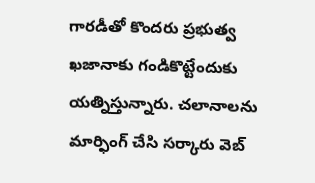గారడీతో కొందరు ప్రభుత్వ ఖజానాకు గండికొట్టేందుకు యత్నిస్తున్నారు. చలానాలను మార్ఫింగ్ చేసి సర్కారు వెబ్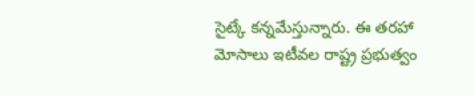సైట్కే కన్నమేస్తున్నారు. ఈ తరహా మోసాలు ఇటీవల రాష్ట్ర ప్రభుత్వం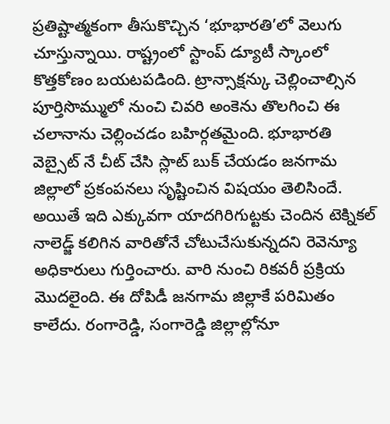ప్రతిష్టాత్మకంగా తీసుకొచ్చిన ‘భూభారతి’లో వెలుగు చూస్తున్నాయి. రాష్ట్రంలో స్టాంప్ డ్యూటీ స్కాంలో కొత్తకోణం బయటపడింది. ట్రాన్సాక్షన్కు చెల్లించాల్సిన పూర్తిసొమ్ములో నుంచి చివరి అంకెను తొలగించి ఈ చలానాను చెల్లించడం బహిర్గతమైంది. భూభారతి వెబ్సైట్ నే చీట్ చేసి స్లాట్ బుక్ చేయడం జనగామ జిల్లాలో ప్రకంపనలు సృష్టించిన విషయం తెలిసిందే. అయితే ఇది ఎక్కువగా యాదగిరిగుట్టకు చెందిన టెక్నికల్ నాలెడ్జ్ కలిగిన వారితోనే చోటుచేసుకున్నదని రెవెన్యూ అధికారులు గుర్తించారు. వారి నుంచి రికవరీ ప్రక్రియ మొదలైంది. ఈ దోపిడీ జనగామ జిల్లాకే పరిమితం కాలేదు. రంగారెడ్డి, సంగారెడ్డి జిల్లాల్లోనూ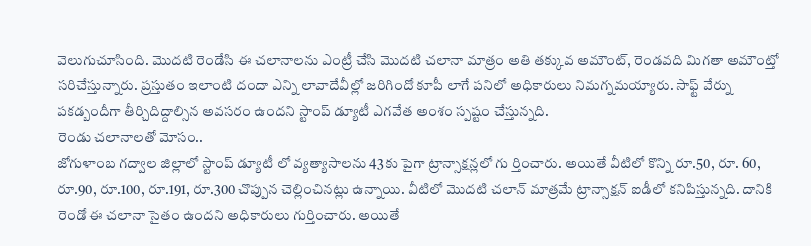వెలుగుచూసింది. మొదటి రెండేసి ఈ చలానాలను ఎంట్రీ చేసి మొదటి చలానా మాత్రం అతి తక్కువ అమౌంట్, రెండవది మిగతా అమౌంట్తో సరిచేస్తున్నారు. ప్రస్తుతం ఇలాంటి దందా ఎన్ని లావాదేవీల్లో జరిగిందో కూపీ లాగే పనిలో అధికారులు నిమగ్నమయ్యారు. సాఫ్ట్ వేర్ను పకడ్బందీగా తీర్చిదిద్దాల్సిన అవసరం ఉందని స్టాంప్ డ్యూటీ ఎగవేత అంశం స్పష్టం చేస్తున్నది.
రెండు చలానాలతో మోసం..
జోగుళాంబ గద్వాల జిల్లాలో స్టాంప్ డ్యూటీ లో వ్యత్యాసాలను 43కు పైగా ట్రాన్సాక్షన్లలో గు ర్తించారు. అయితే వీటిలో కొన్ని రూ.50, రూ. 60, రూ.90, రూ.100, రూ.191, రూ.300 చొప్పున చెల్లించినట్లు ఉన్నాయి. వీటిలో మొదటి చలాన్ మాత్రమే ట్రాన్సాక్షన్ ఐడీలో కనిపిస్తున్నది. దానికి రెండో ఈ చలానా సైతం ఉందని అధికారులు గుర్తించారు. అయితే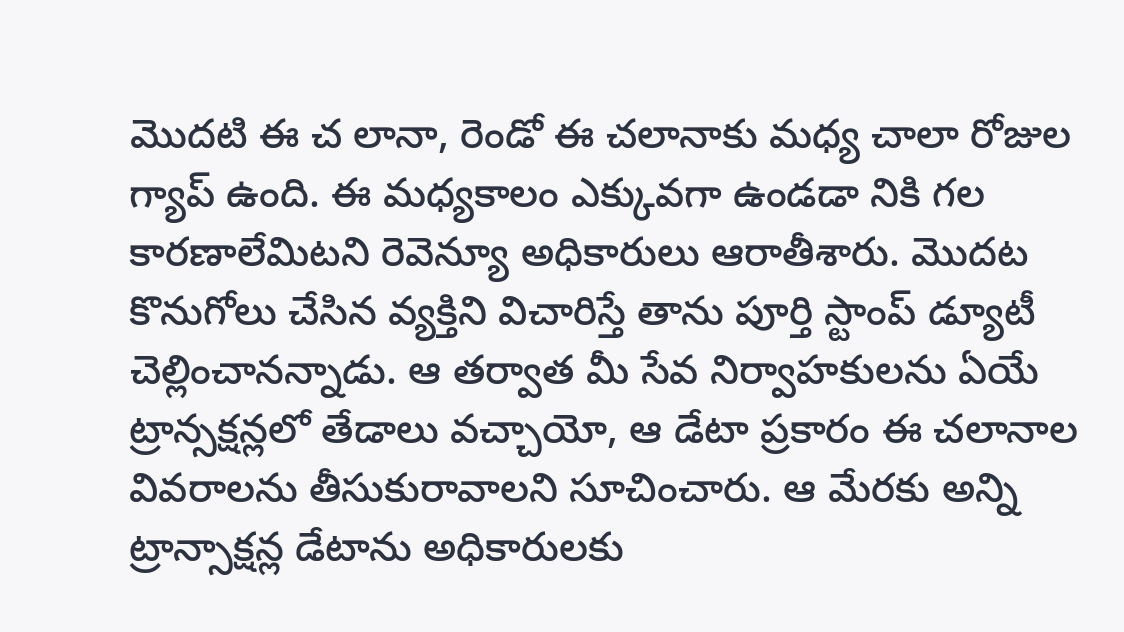మొదటి ఈ చ లానా, రెండో ఈ చలానాకు మధ్య చాలా రోజుల గ్యాప్ ఉంది. ఈ మధ్యకాలం ఎక్కువగా ఉండడా నికి గల కారణాలేమిటని రెవెన్యూ అధికారులు ఆరాతీశారు. మొదట కొనుగోలు చేసిన వ్యక్తిని విచారిస్తే తాను పూర్తి స్టాంప్ డ్యూటీ చెల్లించానన్నాడు. ఆ తర్వాత మీ సేవ నిర్వాహకులను ఏయే ట్రాన్సక్షన్లలో తేడాలు వచ్చాయో, ఆ డేటా ప్రకారం ఈ చలానాల వివరాలను తీసుకురావాలని సూచించారు. ఆ మేరకు అన్ని ట్రాన్సాక్షన్ల డేటాను అధికారులకు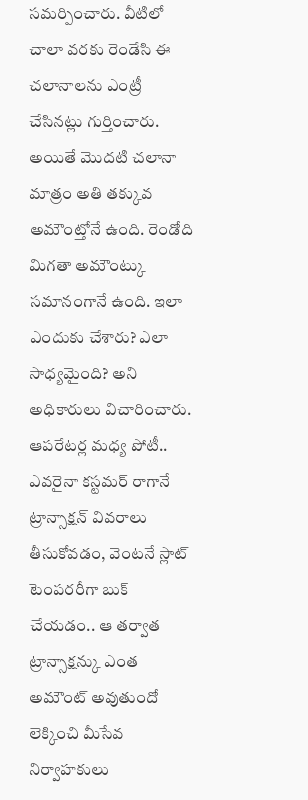సమర్పించారు. వీటిలో చాలా వరకు రెండేసి ఈ చలానాలను ఎంట్రీ చేసినట్లు గుర్తించారు. అయితే మొదటి చలానా మాత్రం అతి తక్కువ అమౌంట్తోనే ఉంది. రెండోది మిగతా అమౌంట్కు సమానంగానే ఉంది. ఇలా ఎందుకు చేశారు? ఎలా సాధ్యమైంది? అని అధికారులు విచారించారు.
ఆపరేటర్ల మధ్య పోటీ..
ఎవరైనా కస్టమర్ రాగానే ట్రాన్సాక్షన్ వివరాలు తీసుకోవడం, వెంటనే స్లాట్ టెంపరరీగా బుక్ చేయడం.. ఆ తర్వాత ట్రాన్సాక్షన్కు ఎంత అమౌంట్ అవుతుందో లెక్కించి మీసేవ నిర్వాహకులు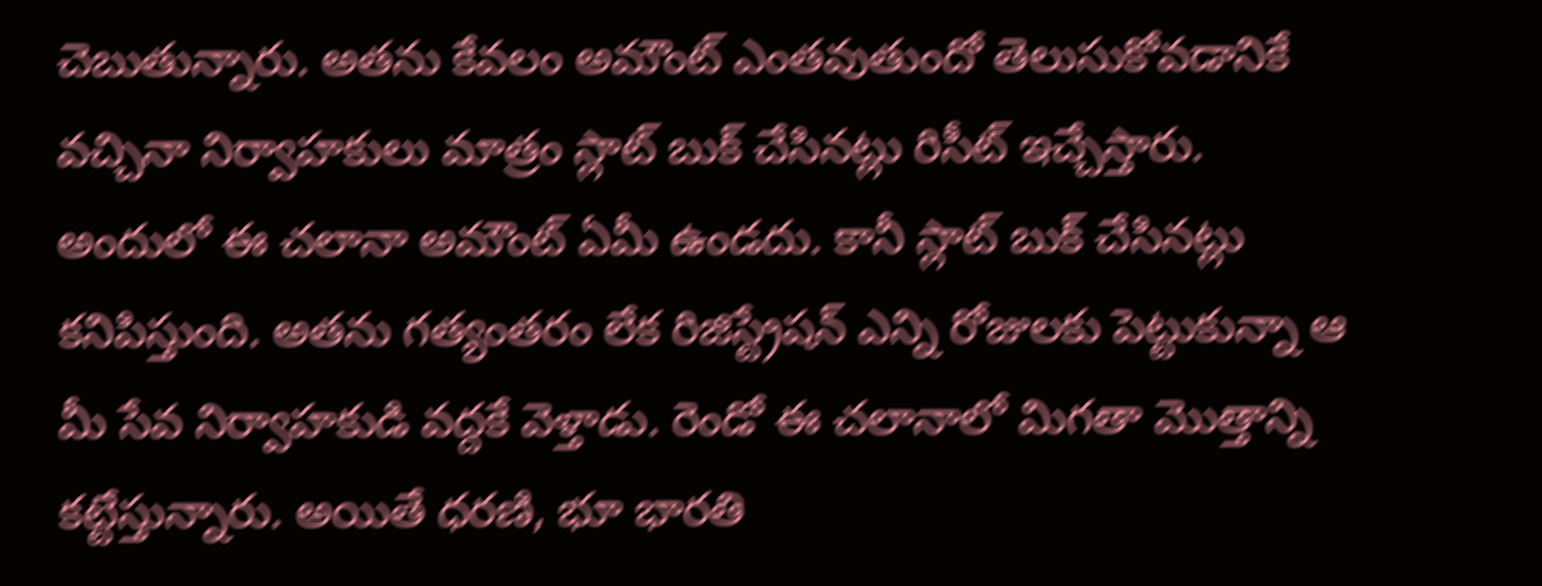చెబుతున్నారు. అతను కేవలం అమౌంట్ ఎంతవుతుందో తెలుసుకోవడానికే వచ్చినా నిర్వాహకులు మాత్రం స్లాట్ బుక్ చేసినట్లు రిసీట్ ఇచ్చేస్తారు. అందులో ఈ చలానా అమౌంట్ ఏమీ ఉండదు. కానీ స్లాట్ బుక్ చేసినట్లు కనిపిస్తుంది. అతను గత్యంతరం లేక రిజిస్ట్రేషన్ ఎన్ని రోజులకు పెట్టుకున్నా ఆ మీ సేవ నిర్వాహకుడి వద్దకే వెళ్తాడు. రెండో ఈ చలానాలో మిగతా మొత్తాన్ని కట్టేస్తున్నారు. అయితే ధరణి, భూ భారతి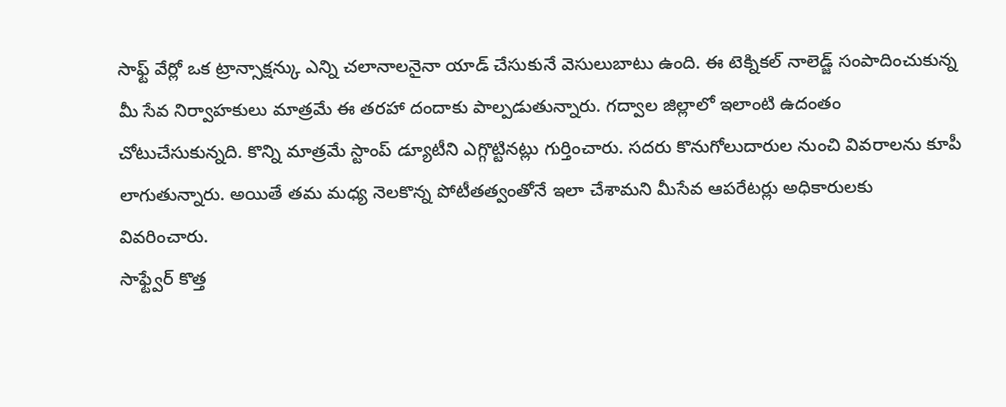సాఫ్ట్ వేర్లో ఒక ట్రాన్సాక్షన్కు ఎన్ని చలానాలనైనా యాడ్ చేసుకునే వెసులుబాటు ఉంది. ఈ టెక్నికల్ నాలెడ్జ్ సంపాదించుకున్న మీ సేవ నిర్వాహకులు మాత్రమే ఈ తరహా దందాకు పాల్పడుతున్నారు. గద్వాల జిల్లాలో ఇలాంటి ఉదంతం చోటుచేసుకున్నది. కొన్ని మాత్రమే స్టాంప్ డ్యూటీని ఎగ్గొట్టినట్లు గుర్తించారు. సదరు కొనుగోలుదారుల నుంచి వివరాలను కూపీ లాగుతున్నారు. అయితే తమ మధ్య నెలకొన్న పోటీతత్వంతోనే ఇలా చేశామని మీసేవ ఆపరేటర్లు అధికారులకు వివరించారు.
సాఫ్ట్వేర్ కొత్త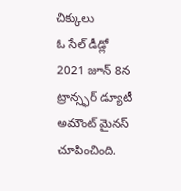చిక్కులు
ఓ సేల్ డీడ్లో 2021 జూన్ 8న ట్రాన్స్ఫర్ డ్యూటీ అమౌంట్ మైనస్ చూపించింది.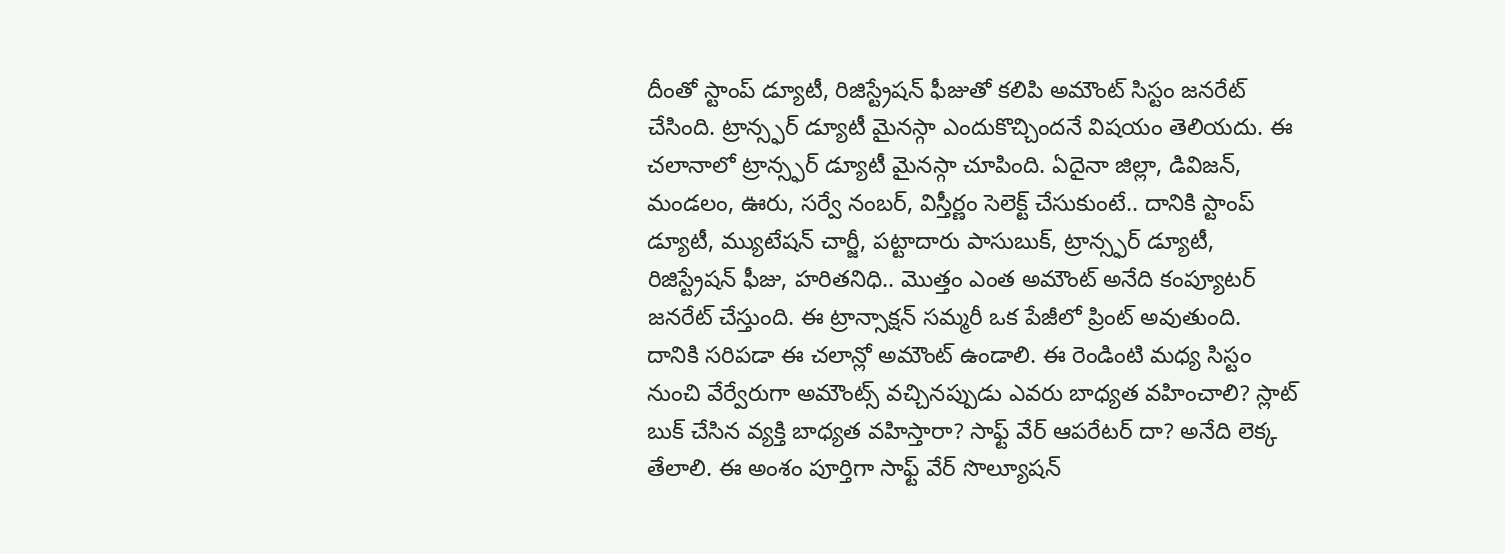దీంతో స్టాంప్ డ్యూటీ, రిజిస్ట్రేషన్ ఫీజుతో కలిపి అమౌంట్ సిస్టం జనరేట్ చేసింది. ట్రాన్స్ఫర్ డ్యూటీ మైనస్గా ఎందుకొచ్చిందనే విషయం తెలియదు. ఈ చలానాలో ట్రాన్స్ఫర్ డ్యూటీ మైనస్గా చూపింది. ఏదైనా జిల్లా, డివిజన్, మండలం, ఊరు, సర్వే నంబర్, విస్తీర్ణం సెలెక్ట్ చేసుకుంటే.. దానికి స్టాంప్ డ్యూటీ, మ్యుటేషన్ చార్జీ, పట్టాదారు పాసుబుక్, ట్రాన్స్ఫర్ డ్యూటీ, రిజిస్ట్రేషన్ ఫీజు, హరితనిధి.. మొత్తం ఎంత అమౌంట్ అనేది కంప్యూటర్ జనరేట్ చేస్తుంది. ఈ ట్రాన్సాక్షన్ సమ్మరీ ఒక పేజీలో ప్రింట్ అవుతుంది. దానికి సరిపడా ఈ చలాన్లో అమౌంట్ ఉండాలి. ఈ రెండింటి మధ్య సిస్టం నుంచి వేర్వేరుగా అమౌంట్స్ వచ్చినప్పుడు ఎవరు బాధ్యత వహించాలి? స్లాట్ బుక్ చేసిన వ్యక్తి బాధ్యత వహిస్తారా? సాఫ్ట్ వేర్ ఆపరేటర్ దా? అనేది లెక్క తేలాలి. ఈ అంశం పూర్తిగా సాఫ్ట్ వేర్ సొల్యూషన్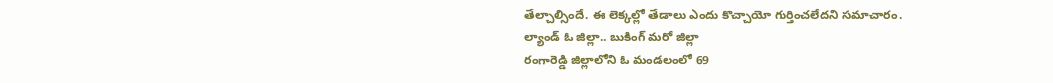తేల్చాల్సిందే. ఈ లెక్కల్లో తేడాలు ఎందు కొచ్చాయో గుర్తించలేదని సమాచారం.
ల్యాండ్ ఓ జిల్లా.. బుకింగ్ మరో జిల్లా
రంగారెడ్డి జిల్లాలోని ఓ మండలంలో 69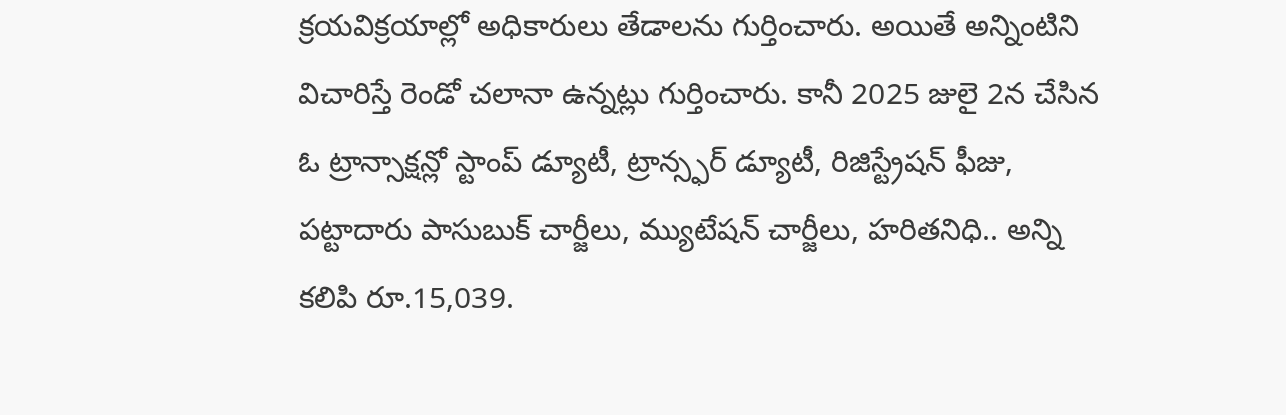క్రయవిక్రయాల్లో అధికారులు తేడాలను గుర్తించారు. అయితే అన్నింటిని విచారిస్తే రెండో చలానా ఉన్నట్లు గుర్తించారు. కానీ 2025 జులై 2న చేసిన ఓ ట్రాన్సాక్షన్లో స్టాంప్ డ్యూటీ, ట్రాన్స్ఫర్ డ్యూటీ, రిజిస్ట్రేషన్ ఫీజు, పట్టాదారు పాసుబుక్ చార్జీలు, మ్యుటేషన్ చార్జీలు, హరితనిధి.. అన్ని కలిపి రూ.15,039.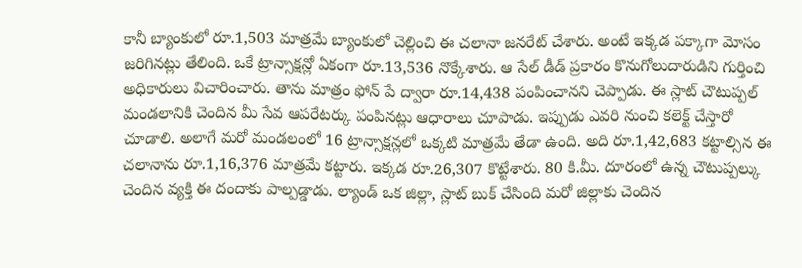కానీ బ్యాంకులో రూ.1,503 మాత్రమే బ్యాంకులో చెల్లించి ఈ చలానా జనరేట్ చేశారు. అంటే ఇక్కడ పక్కాగా మోసం జరిగినట్లు తేలింది. ఒకే ట్రాన్సాక్షన్లో ఏకంగా రూ.13,536 నొక్కేశారు. ఆ సేల్ డీడ్ ప్రకారం కొనుగోలుదారుడిని గుర్తించి అధికారులు విచారించారు. తాను మాత్రం ఫోన్ పే ద్వారా రూ.14,438 పంపించానని చెప్పాడు. ఈ స్లాట్ చౌటుప్పల్ మండలానికి చెందిన మీ సేవ ఆపరేటర్కు పంపినట్లు ఆధారాలు చూపాడు. ఇప్పుడు ఎవరి నుంచి కలెక్ట్ చేస్తారో చూడాలి. అలాగే మరో మండలంలో 16 ట్రాన్సాక్షన్లలో ఒక్కటి మాత్రమే తేడా ఉంది. అది రూ.1,42,683 కట్టాల్సిన ఈ చలానాను రూ.1,16,376 మాత్రమే కట్టారు. ఇక్కడ రూ.26,307 కొట్టేశారు. 80 కి.మీ. దూరంలో ఉన్న చౌటుప్పల్కు చెందిన వ్యక్తి ఈ దందాకు పాల్పడ్డాడు. ల్యాండ్ ఒక జిల్లా, స్లాట్ బుక్ చేసింది మరో జిల్లాకు చెందిన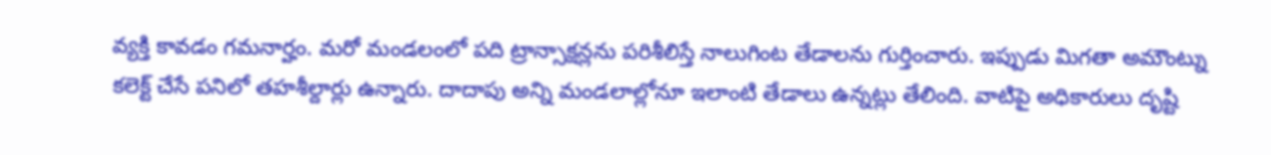వ్యక్తి కావడం గమనార్హం. మరో మండలంలో పది ట్రాన్సాక్షన్లను పరిశీలిస్తే నాలుగింట తేడాలను గుర్తించారు. ఇప్పుడు మిగతా అమౌంట్ను కలెక్ట్ చేసే పనిలో తహశీల్దార్లు ఉన్నారు. దాదాపు అన్ని మండలాల్లోనూ ఇలాంటి తేడాలు ఉన్నట్లు తేలింది. వాటిపై అధికారులు దృష్టి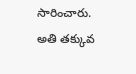సారించారు.
అతి తక్కువ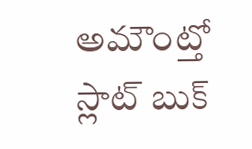అమౌంట్తో స్లాట్ బుక్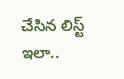చేసిన లిస్ట్ ఇలా..